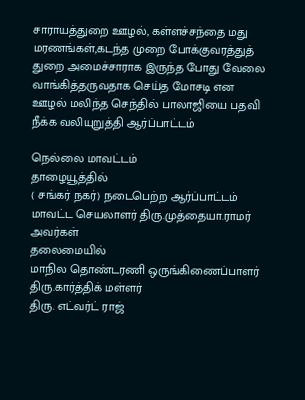சாராயத்துறை ஊழல், கள்ளச்சந்தை மது மரணங்கள்,கடந்த முறை போக்குவரத்துத் துறை அமைச்சாராக இருந்த போது வேலை வாங்கித்தருவதாக செய்த மோசடி என ஊழல் மலிந்த செந்தில் பாலாஜியை பதவி நீக்க வலியுறுத்தி ஆர்ப்பாட்டம்

நெல்லை மாவட்டம்
தாழையூத்தில்
( சங்கர் நகர்) நடைபெற்ற ஆர்ப்பாட்டம்
மாவட்ட செயலாளர் திரு.முத்தையா.ராமர் அவர்கள்
தலைமையில்
மாநில தொண்டரணி ஒருங்கிணைப்பாளர் திரு.கார்த்திக் மள்ளர்
திரு. எட்வர்ட் ராஜ்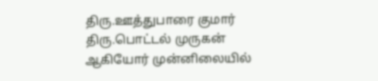திரு.ஊத்துபாரை குமார்
திரு.பொட்டல் முருகன்
ஆகியோர் முன்னிலையில்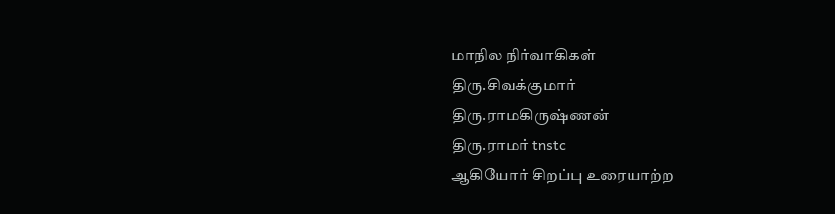மாநில நிர்வாகிகள்
திரு.சிவக்குமார்
திரு.ராமகிருஷ்ணன்
திரு.ராமர் tnstc
ஆகியோர் சிறப்பு உரையாற்ற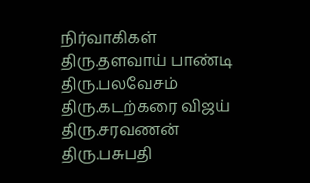நிர்வாகிகள்
திரு.தளவாய் பாண்டி
திரு.பலவேசம்
திரு.கடற்கரை விஜய்
திரு.சரவணன்
திரு.பசுபதி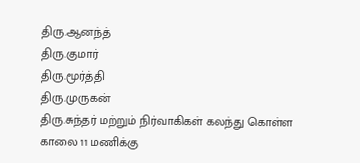திரு.ஆனந்த்
திரு.குமார்
திரு.மூர்த்தி
திரு.முருகன்
திரு.சுந்தர் மற்றும் நிர்வாகிகள் கலந்து கொள்ள காலை 11 மணிக்கு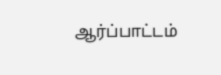ஆர்ப்பாட்டம்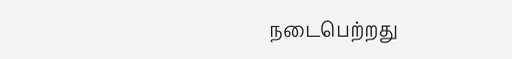நடைபெற்றது